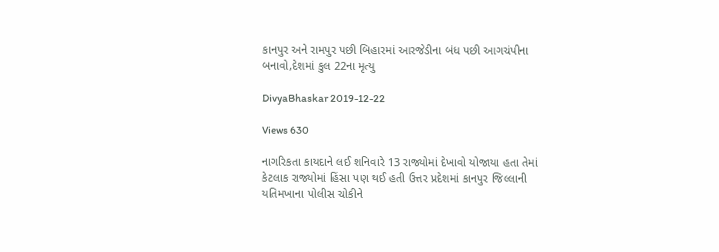કાનપુર અને રામપુર પછી બિહારમાં આરજેડીના બંધ પછી આગચંપીના બનાવો,દેશમાં કુલ 22ના મૃત્યુ

DivyaBhaskar 2019-12-22

Views 630

નાગરિકતા કાયદાને લઈ શનિવારે 13 રાજ્યોમાં દેખાવો યોજાયા હતા તેમાં કેટલાક રાજ્યોમાં હિંસા પણ થઈ હતી ઉત્તર પ્રદેશમાં કાનપુર જિલ્લાની યતિમખાના પોલીસ ચોકીને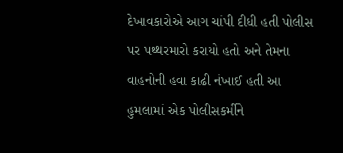દેખાવકારોએ આગ ચાંપી દીધી હતી પોલીસ પર પથ્થરમારો કરાયો હતો અને તેમના વાહનોની હવા કાઢી નંખાઈ હતી આ હુમલામાં એક પોલીસકર્મીને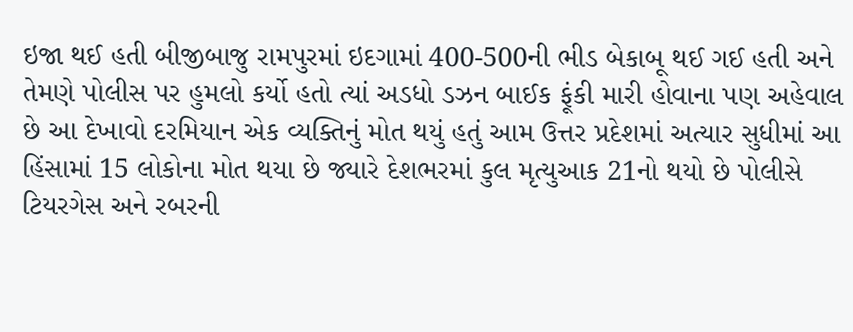ઇજા થઈ હતી બીજીબાજુ રામપુરમાં ઇદગામાં 400-500ની ભીડ બેકાબૂ થઈ ગઈ હતી અને તેમણે પોલીસ પર હુમલો કર્યો હતો ત્યાં અડધો ડઝન બાઈક ફૂંકી મારી હોવાના પણ અહેવાલ છે આ દેખાવો દરમિયાન એક વ્યક્તિનું મોત થયું હતું આમ ઉત્તર પ્રદેશમાં અત્યાર સુધીમાં આ હિંસામાં 15 લોકોના મોત થયા છે જ્યારે દેશભરમાં કુલ મૃત્યુઆક 21નો થયો છે પોલીસે ટિયરગેસ અને રબરની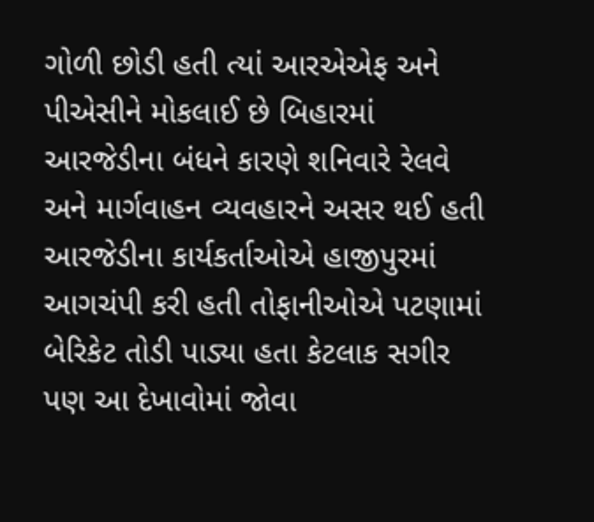ગોળી છોડી હતી ત્યાં આરએએફ અને પીએસીને મોકલાઈ છે બિહારમાં આરજેડીના બંધને કારણે શનિવારે રેલવે અને માર્ગવાહન વ્યવહારને અસર થઈ હતી આરજેડીના કાર્યકર્તાઓએ હાજીપુરમાં આગચંપી કરી હતી તોફાનીઓએ પટણામાં બેરિકેટ તોડી પાડ્યા હતા કેટલાક સગીર પણ આ દેખાવોમાં જોવા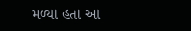મળ્યા હતા આ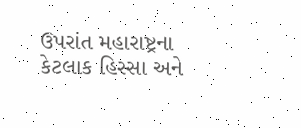ઉપરાંત મહારાષ્ટ્રના કેટલાક હિસ્સા અને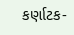કર્ણાટક-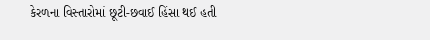કેરળના વિસ્તારોમાં છૂટી-છવાઈ હિંસા થઈ હતી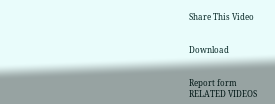Share This Video


Download


Report form
RELATED VIDEOS